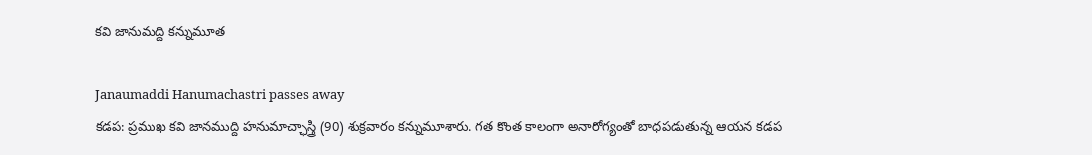కవి జానుమద్ది కన్నుమూత

Janaumaddi Hanumachastri passes away
కడప: ప్రముఖ కవి జానముద్ది హనుమాచ్ఛాస్త్రి (90) శుక్రవారం కన్నుమూశారు. గత కొంత కాలంగా అనారోగ్యంతో బాధపడుతున్న ఆయన కడప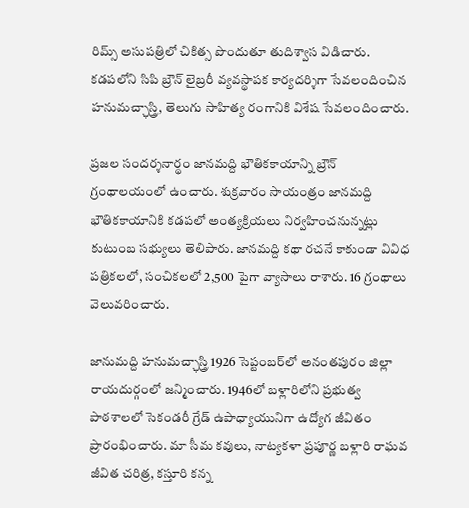రిమ్స్ అసుపత్రిలో చికిత్స పొందుతూ తుదిశ్వాస విడిచారు. కడపలోని సిపి బ్రౌన్ లైబ్రరీ వ్యవస్థాపక కార్యదర్శిగా సేవలందించిన హనుమచ్ఛాస్త్రి, తెలుగు సాహిత్య రంగానికి విశేష సేవలందించారు.

ప్రజల సందర్శనార్థం జానమద్ది భౌతికకాయాన్ని బ్రౌన్ గ్రంథాలయంలో ఉంచారు. శుక్రవారం సాయంత్రం జానమద్ది భౌతికకాయానికి కడపలో అంత్యక్రియలు నిర్వహించనున్నట్లు కుటుంబ సభ్యులు తెలిపారు. జానమద్ది కథా రచనే కాకుండా వివిధ పత్రికలలో, సంచికలలో 2,500 పైగా వ్యాసాలు రాశారు. 16 గ్రంథాలు వెలువరించారు.

జానుమద్ది హనుమచ్ఛాస్త్రి 1926 సెప్టంబర్‌లో అనంతపురం జిల్లా రాయదుర్గంలో జన్మించారు. 1946లో బళ్లారిలోని ప్రభుత్వ పాఠశాలలో సెకండరీ గ్రేడ్ ఉపాధ్యాయునిగా ఉద్యోగ జీవితం ప్రారంభించారు. మా సీమ కవులు, నాట్యకళా ప్రపూర్ణ బళ్లారి రాఘవ జీవిత చరిత్ర, కస్తూరి కన్న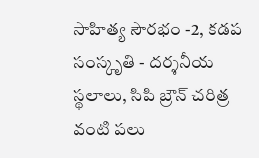సాహిత్య సౌరభం -2, కడప సంస్కృతి - దర్శనీయ స్థలాలు, సిపి బ్రౌన్ చరిత్ర వంటి పలు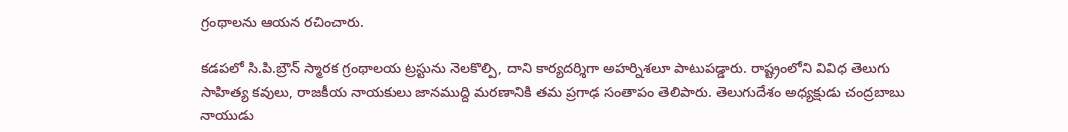గ్రంథాలను ఆయన రచించారు.

కడపలో సి.పి.బ్రౌన్ స్మారక గ్రంథాలయ ట్రస్టును నెలకొల్పి, దాని కార్యదర్శిగా అహర్నిశలూ పాటుపడ్డారు. రాష్ట్రంలోని వివిధ తెలుగు సాహిత్య కవులు, రాజకీయ నాయకులు జానముద్ది మరణానికి తమ ప్రగాఢ సంతాపం తెలిపారు. తెలుగుదేశం అధ్యక్షుడు చంద్రబాబు నాయుడు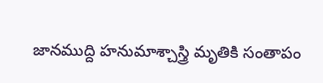జానముద్ది హనుమాశ్చాస్త్రి మృతికి సంతాపం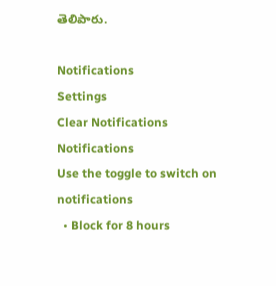తెలిపారు.

Notifications
Settings
Clear Notifications
Notifications
Use the toggle to switch on notifications
  • Block for 8 hours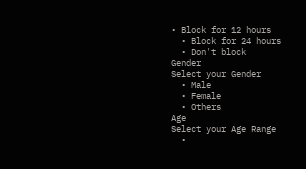• Block for 12 hours
  • Block for 24 hours
  • Don't block
Gender
Select your Gender
  • Male
  • Female
  • Others
Age
Select your Age Range
  •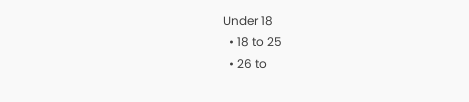Under 18
  • 18 to 25
  • 26 to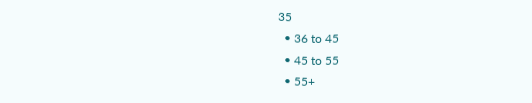35
  • 36 to 45
  • 45 to 55
  • 55+